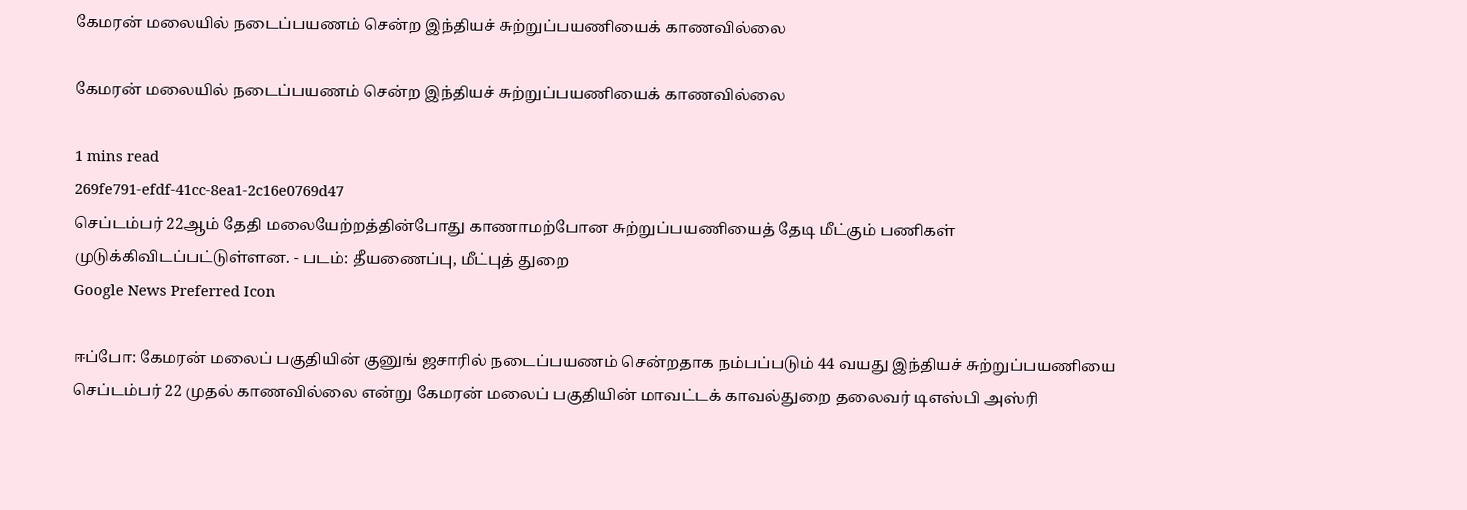கேமரன் மலையில் நடைப்பயணம் சென்ற இந்தியச் சுற்றுப்பயணியைக் காணவில்லை

கேமரன் மலையில் நடைப்பயணம் சென்ற இந்தியச் சுற்றுப்பயணியைக் காணவில்லை

1 mins read
269fe791-efdf-41cc-8ea1-2c16e0769d47
செப்டம்பர் 22ஆம் தேதி மலையேற்றத்தின்போது காணாமற்போன சுற்றுப்பயணியைத் தேடி மீட்கும் பணிகள் முடுக்கிவிடப்பட்டுள்ளன. - படம்: தீயணைப்பு, மீட்புத் துறை
Google News Preferred Icon

ஈப்போ: கேமரன் மலைப் பகுதியின் குனுங் ஜசாரில் நடைப்பயணம் சென்றதாக நம்பப்படும் 44 வயது இந்தியச் சுற்றுப்பயணியை செப்டம்பர் 22 முதல் காணவில்லை என்று கேமரன் மலைப் பகுதியின் மாவட்டக் காவல்துறை தலைவர் டிஎஸ்பி அஸ்ரி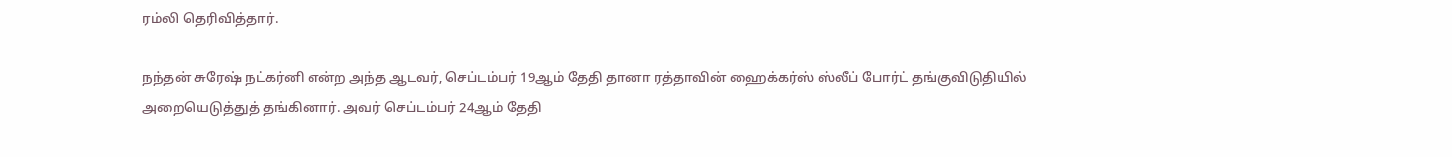ரம்லி தெரிவித்தார்.

நந்தன் சுரே‌‌ஷ் நட்கர்னி என்ற அந்த ஆடவர், செப்டம்பர் 19ஆம் தேதி தானா ரத்தாவின் ஹைக்கர்ஸ் ஸ்லீப் போர்ட் தங்குவிடுதியில் அறையெடுத்துத் தங்கினார். அவர் செப்டம்பர் 24ஆம் தேதி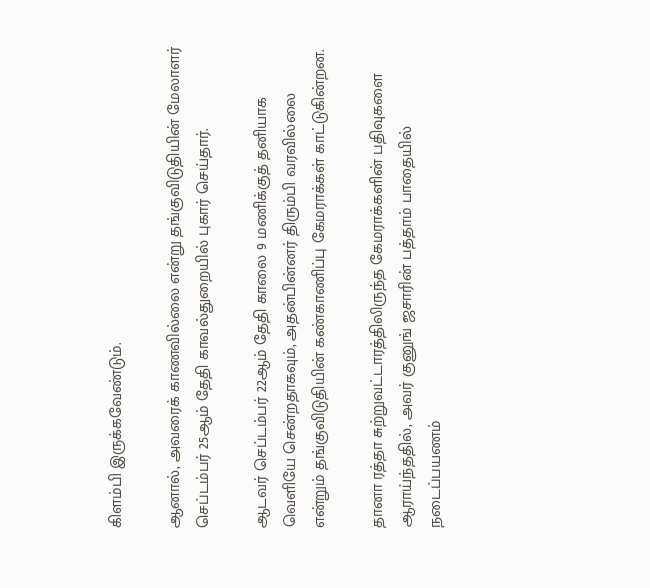கிளம்பி இருக்கவேண்டும்.

ஆனால், அவரைக் காணவில்லை என்று தங்குவிடுதியின் மேலாளர் செப்டம்பர் 25ஆம் தேதி காவல்துறையில் புகார் செய்தார்.

ஆடவர் செப்டம்பர் 22ஆம் தேதி காலை 9 மணிக்குத் தனியாக வெளியே சென்றதாகவும், அதன்பின்னர் திரும்பி வரவில்லை என்றும் தங்குவிடுதியின் கண்காணிப்பு கேமராக்கள் காட்டுகின்றன.

தானா ரத்தா சுற்றுவட்டாரத்திலிருந்த கேமராக்களின் பதிவுகளை ஆராய்ந்ததில், அவர் குனுங் ஜசாரின் பத்தாம் பாதையில் நடைப்பயணம்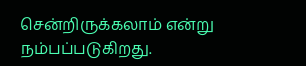சென்றிருக்கலாம் என்று நம்பப்படுகிறது.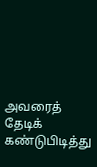அவரைத் தேடிக் கண்டுபிடித்து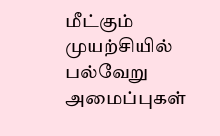மீட்கும் முயற்சியில் பல்வேறு அமைப்புகள்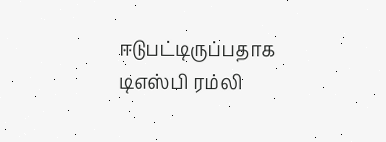ஈடுபட்டிருப்பதாக டிஎஸ்பி ரம்லி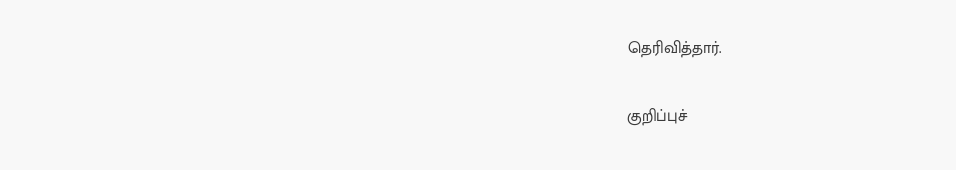தெரிவித்தார்.

குறிப்புச்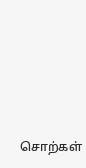சொற்கள்